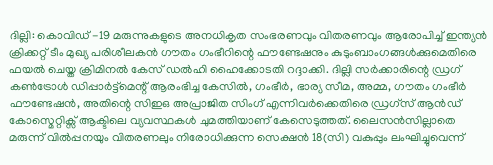ദില്ലി: കൊവിഡ് -19 മരുന്നുകളുടെ അനധികൃത സംഭരണവും വിതരണവും ആരോപിച്ച് ഇന്ത്യൻ ക്രിക്കറ്റ് ടീം മുഖ്യ പരിശീലകൻ ഗൗതം ഗംഭീറിന്റെ ഫൗണ്ടേഷനും കുടുംബാംഗങ്ങൾക്കുമെതിരെ ഫയൽ ചെയ്ത ക്രിമിനൽ കേസ് ഡൽഹി ഹൈക്കോടതി റദ്ദാക്കി. ദില്ലി സർക്കാരിന്റെ ഡ്രഗ് കൺട്രോൾ ഡിപ്പാർട്ട്മെന്റ് ആരംഭിച്ച കേസിൽ, ഗംഭീർ, ഭാര്യ സീമ, അമ്മ, ഗൗതം ഗംഭീർ ഫൗണ്ടേഷൻ, അതിന്റെ സിഇഒ അപ്രാജിത സിംഗ് എന്നിവർക്കെതിരെ ഡ്രഗ്സ് ആൻഡ് കോസ്മെറ്റിക്സ് ആക്ടിലെ വ്യവസ്ഥകൾ ചുമത്തിയാണ് കേസെടുത്തത്. ലൈസൻസില്ലാതെ മരുന്ന് വിൽപ്പനയും വിതരണലും നിരോധിക്കുന്ന സെക്ഷൻ 18(സി) വകുപ്പും ലംഘിച്ചുവെന്ന്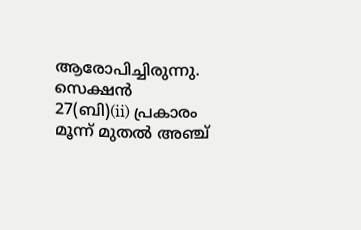ആരോപിച്ചിരുന്നു.
സെക്ഷൻ 27(ബി)(ii) പ്രകാരം മൂന്ന് മുതൽ അഞ്ച്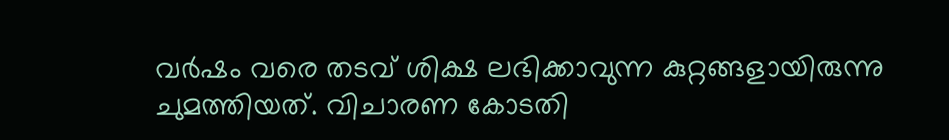വർഷം വരെ തടവ് ശിക്ഷ ലഭിക്കാവുന്ന കുറ്റങ്ങളായിരുന്നു ചുമത്തിയത്. വിചാരണ കോടതി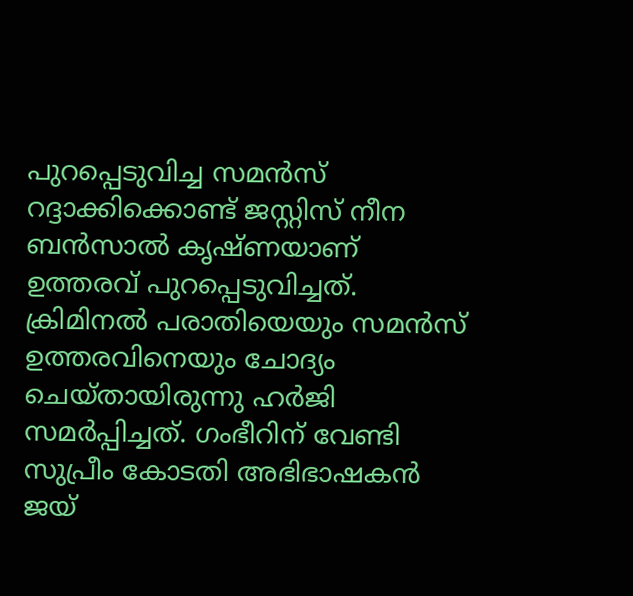പുറപ്പെടുവിച്ച സമൻസ് റദ്ദാക്കിക്കൊണ്ട് ജസ്റ്റിസ് നീന ബൻസാൽ കൃഷ്ണയാണ് ഉത്തരവ് പുറപ്പെടുവിച്ചത്.
ക്രിമിനൽ പരാതിയെയും സമൻസ് ഉത്തരവിനെയും ചോദ്യം ചെയ്തായിരുന്നു ഹർജി സമർപ്പിച്ചത്. ഗംഭീറിന് വേണ്ടി സുപ്രീം കോടതി അഭിഭാഷകൻ ജയ്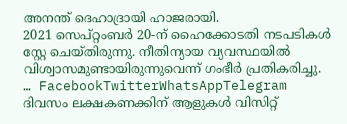അനന്ത് ദെഹാദ്രായി ഹാജരായി.
2021 സെപ്റ്റംബർ 20-ന് ഹൈക്കോടതി നടപടികൾ സ്റ്റേ ചെയ്തിരുന്നു. നീതിന്യായ വ്യവസ്ഥയിൽ വിശ്വാസമുണ്ടായിരുന്നുവെന്ന് ഗംഭീർ പ്രതികരിച്ചു.
… FacebookTwitterWhatsAppTelegram
ദിവസം ലക്ഷകണക്കിന് ആളുകൾ വിസിറ്റ്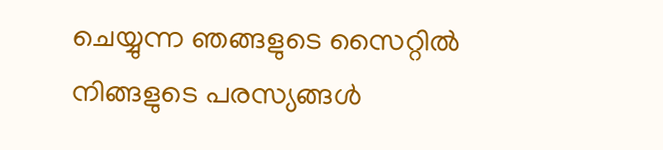ചെയ്യുന്ന ഞങ്ങളുടെ സൈറ്റിൽ നിങ്ങളുടെ പരസ്യങ്ങൾ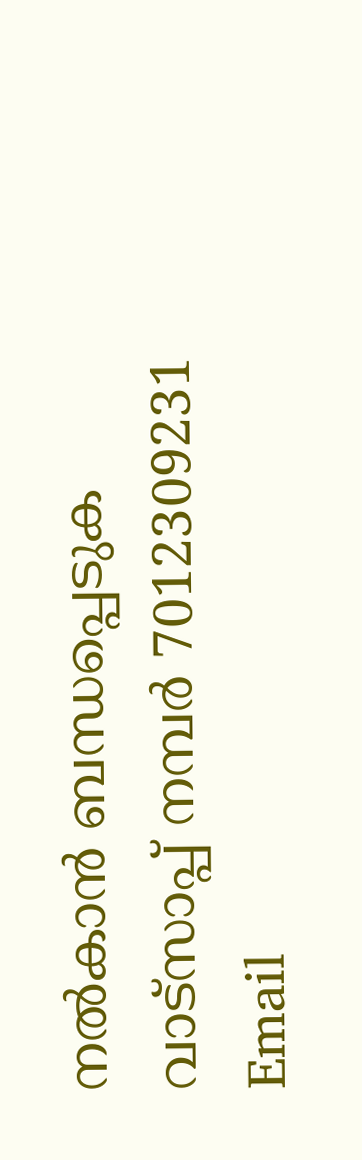നൽകാൻ ബന്ധപ്പെടുക വാട്സാപ്പ് നമ്പർ 7012309231 Email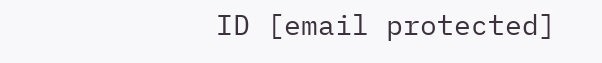ID [email protected]